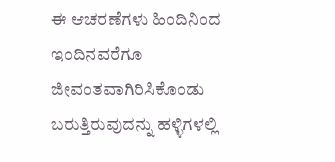ಈ ಆಚರಣೆಗಳು ಹಿಂದಿನಿಂದ ಇಂದಿನವರೆಗೂ ಜೀವಂತವಾಗಿರಿಸಿಕೊಂಡು ಬರುತ್ತಿರುವುದನ್ನು ಹಳ್ಳಿಗಳಲ್ಲಿ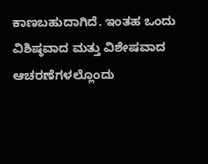ಕಾಣಬಹುದಾಗಿದೆ. ಇಂತಹ ಒಂದು ವಿಶಿಷ್ಠವಾದ ಮತ್ತು ವಿಶೇಷವಾದ ಆಚರಣೆಗಳಲ್ಲೊಂದು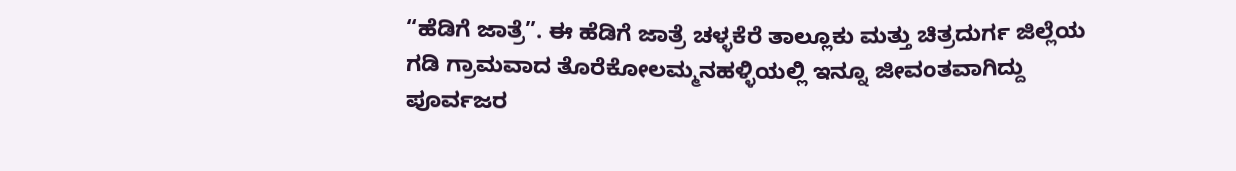“ಹೆಡಿಗೆ ಜಾತ್ರೆ”. ಈ ಹೆಡಿಗೆ ಜಾತ್ರೆ ಚಳ್ಳಕೆರೆ ತಾಲ್ಲೂಕು ಮತ್ತು ಚಿತ್ರದುರ್ಗ ಜಿಲ್ಲೆಯ ಗಡಿ ಗ್ರಾಮವಾದ ತೊರೆಕೋಲಮ್ಮನಹಳ್ಳಿಯಲ್ಲಿ ಇನ್ನೂ ಜೀವಂತವಾಗಿದ್ದು ಪೂರ್ವಜರ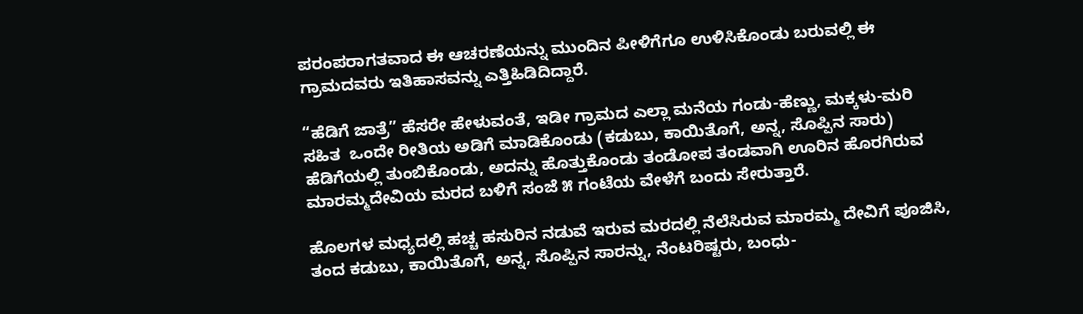ಪರಂಪರಾಗತವಾದ ಈ ಆಚರಣೆಯನ್ನು ಮುಂದಿನ ಪೀಳಿಗೆಗೂ ಉಳಿಸಿಕೊಂಡು ಬರುವಲ್ಲಿ ಈ ಗ್ರಾಮದವರು ಇತಿಹಾಸವನ್ನು ಎತ್ತಿಹಿಡಿದಿದ್ದಾರೆ.

“ಹೆಡಿಗೆ ಜಾತ್ರೆ” ಹೆಸರೇ ಹೇಳುವಂತೆ, ಇಡೀ ಗ್ರಾಮದ ಎಲ್ಲಾ ಮನೆಯ ಗಂಡು-ಹೆಣ್ಣು, ಮಕ್ಕಳು-ಮರಿ ಸಹಿತ  ಒಂದೇ ರೀತಿಯ ಅಡಿಗೆ ಮಾಡಿಕೊಂಡು (ಕಡುಬು, ಕಾಯಿತೊಗೆ, ಅನ್ನ, ಸೊಪ್ಪಿನ ಸಾರು) ಹೆಡಿಗೆಯಲ್ಲಿ ತುಂಬಿಕೊಂಡು, ಅದನ್ನು ಹೊತ್ತುಕೊಂಡು ತಂಡೋಪ ತಂಡವಾಗಿ ಊರಿನ ಹೊರಗಿರುವ ಮಾರಮ್ಮದೇವಿಯ ಮರದ ಬಳಿಗೆ ಸಂಜೆ ೫ ಗಂಟೆಯ ವೇಳೆಗೆ ಬಂದು ಸೇರುತ್ತಾರೆ.

ಹೊಲಗಳ ಮಧ್ಯದಲ್ಲಿ ಹಚ್ಚ ಹಸುರಿನ ನಡುವೆ ಇರುವ ಮರದಲ್ಲಿ ನೆಲೆಸಿರುವ ಮಾರಮ್ಮ ದೇವಿಗೆ ಪೂಜಿಸಿ, ತಂದ ಕಡುಬು, ಕಾಯಿತೊಗೆ, ಅನ್ನ, ಸೊಪ್ಪಿನ ಸಾರನ್ನು, ನೆಂಟರಿಷ್ಟರು, ಬಂಧು-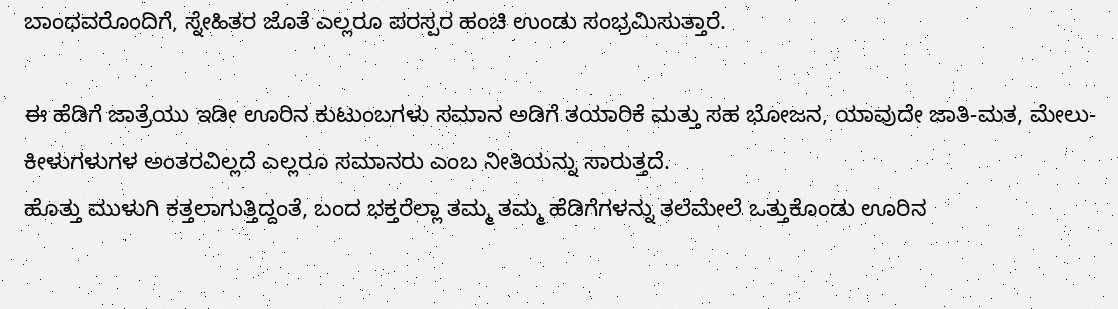ಬಾಂಧವರೊಂದಿಗೆ, ಸ್ನೇಹಿತರ ಜೊತೆ ಎಲ್ಲರೂ ಪರಸ್ಪರ ಹಂಚಿ ಉಂಡು ಸಂಭ್ರಮಿಸುತ್ತಾರೆ.

ಈ ಹೆಡಿಗೆ ಜಾತ್ರೆಯು ಇಡೀ ಊರಿನ ಕುಟುಂಬಗಳು ಸಮಾನ ಅಡಿಗೆ ತಯಾರಿಕೆ ಮತ್ತು ಸಹ ಭೋಜನ, ಯಾವುದೇ ಜಾತಿ-ಮತ, ಮೇಲು-ಕೀಳುಗಳುಗಳ ಅಂತರವಿಲ್ಲದೆ ಎಲ್ಲರೂ ಸಮಾನರು ಎಂಬ ನೀತಿಯನ್ನು ಸಾರುತ್ತದೆ.
ಹೊತ್ತು ಮುಳುಗಿ ಕತ್ತಲಾಗುತ್ತಿದ್ದಂತೆ, ಬಂದ ಭಕ್ತರೆಲ್ಲಾ ತಮ್ಮ ತಮ್ಮ ಹೆಡಿಗೆಗಳನ್ನು ತಲೆಮೇಲೆ ಒತ್ತುಕೊಂಡು ಊರಿನ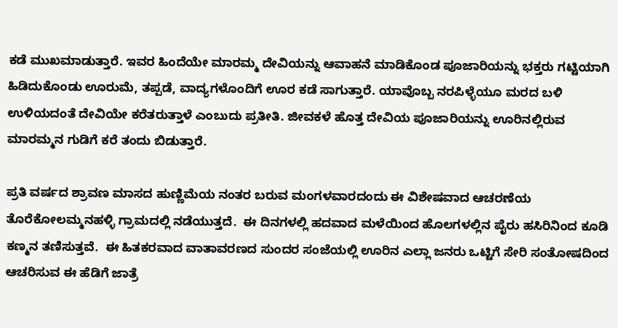ಕಡೆ ಮುಖಮಾಡುತ್ತಾರೆ. ಇವರ ಹಿಂದೆಯೇ ಮಾರಮ್ಮ ದೇವಿಯನ್ನು ಆವಾಹನೆ ಮಾಡಿಕೊಂಡ ಪೂಜಾರಿಯನ್ನು ಭಕ್ತರು ಗಟ್ಟಿಯಾಗಿ ಹಿಡಿದುಕೊಂಡು ಊರುಮೆ, ತಪ್ಪಡೆ, ವಾದ್ಯಗಳೊಂದಿಗೆ ಊರ ಕಡೆ ಸಾಗುತ್ತಾರೆ. ಯಾವೊಬ್ಬ ನರಪಿಳ್ಳೆಯೂ ಮರದ ಬಳಿ ಉಳಿಯದಂತೆ ದೇವಿಯೇ ಕರೆತರುತ್ತಾಳೆ ಎಂಬುದು ಪ್ರತೀತಿ. ಜೀವಕಳೆ ಹೊತ್ತ ದೇವಿಯ ಪೂಜಾರಿಯನ್ನು ಊರಿನಲ್ಲಿರುವ ಮಾರಮ್ಮನ ಗುಡಿಗೆ ಕರೆ ತಂದು ಬಿಡುತ್ತಾರೆ.

ಪ್ರತಿ ವರ್ಷದ ಶ್ರಾವಣ ಮಾಸದ ಹುಣ್ಣಿಮೆಯ ನಂತರ ಬರುವ ಮಂಗಳವಾರದಂದು ಈ ವಿಶೇಷವಾದ ಆಚರಣೆಯ ತೊರೆಕೋಲಮ್ಮನಹಳ್ಳಿ ಗ್ರಾಮದಲ್ಲಿ ನಡೆಯುತ್ತದೆ.  ಈ ದಿನಗಳಲ್ಲಿ ಹದವಾದ ಮಳೆಯಿಂದ ಹೊಲಗಳಲ್ಲಿನ ಪೈರು ಹಸಿರಿನಿಂದ ಕೂಡಿ ಕಣ್ಮನ ತಣಿಸುತ್ತವೆ.  ಈ ಹಿತಕರವಾದ ವಾತಾವರಣದ ಸುಂದರ ಸಂಜೆಯಲ್ಲಿ ಊರಿನ ಎಲ್ಲಾ ಜನರು ಒಟ್ಟಿಗೆ ಸೇರಿ ಸಂತೋಷದಿಂದ ಆಚರಿಸುವ ಈ ಹೆಡಿಗೆ ಜಾತ್ರೆ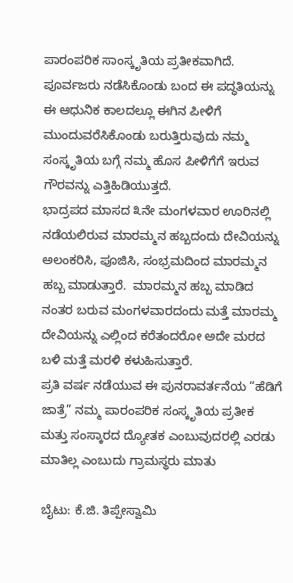ಪಾರಂಪರಿಕ ಸಾಂಸ್ಕೃತಿಯ ಪ್ರತೀಕವಾಗಿದೆ.  ಪೂರ್ವಜರು ನಡೆಸಿಕೊಂಡು ಬಂದ ಈ ಪದ್ಧತಿಯನ್ನು ಈ ಆಧುನಿಕ ಕಾಲದಲ್ಲೂ ಈಗಿನ ಪೀಳಿಗೆ ಮುಂದುವರೆಸಿಕೊಂಡು ಬರುತ್ತಿರುವುದು ನಮ್ಮ ಸಂಸ್ಕೃತಿಯ ಬಗ್ಗೆ ನಮ್ಮ ಹೊಸ ಪೀಳಿಗೆಗೆ ಇರುವ ಗೌರವನ್ನು ಎತ್ತಿಹಿಡಿಯುತ್ತದೆ.
ಭಾದ್ರಪದ ಮಾಸದ ೩ನೇ ಮಂಗಳವಾರ ಊರಿನಲ್ಲಿ ನಡೆಯಲಿರುವ ಮಾರಮ್ಮನ ಹಬ್ಬದಂದು ದೇವಿಯನ್ನು ಅಲಂಕರಿಸಿ, ಪೂಜಿಸಿ, ಸಂಭ್ರಮದಿಂದ ಮಾರಮ್ಮನ ಹಬ್ಬ ಮಾಡುತ್ತಾರೆ.  ಮಾರಮ್ಮನ ಹಬ್ಬ ಮಾಡಿದ ನಂತರ ಬರುವ ಮಂಗಳವಾರದಂದು ಮತ್ತೆ ಮಾರಮ್ಮ ದೇವಿಯನ್ನು ಎಲ್ಲಿಂದ ಕರೆತಂದರೋ ಅದೇ ಮರದ ಬಳಿ ಮತ್ತೆ ಮರಳಿ ಕಳುಹಿಸುತ್ತಾರೆ.
ಪ್ರತಿ ವರ್ಷ ನಡೆಯುವ ಈ ಪುನರಾವರ್ತನೆಯ “ಹೆಡಿಗೆ ಜಾತ್ರೆ” ನಮ್ಮ ಪಾರಂಪರಿಕ ಸಂಸ್ಕೃತಿಯ ಪ್ರತೀಕ ಮತ್ತು ಸಂಸ್ಕಾರದ ದ್ಯೋತಕ ಎಂಬುವುದರಲ್ಲಿ ಎರಡು ಮಾತಿಲ್ಲ ಎಂಬುದು ಗ್ರಾಮಸ್ಥರು ಮಾತು

ಬೈಟು: ಕೆ.ಜಿ. ತಿಪ್ಪೇಸ್ವಾಮಿ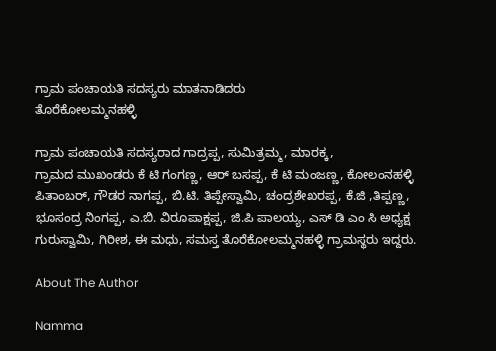ಗ್ರಾಮ ಪಂಚಾಯತಿ ಸದಸ್ಯರು ಮಾತನಾಡಿದರು
ತೊರೆಕೋಲಮ್ಮನಹಳ್ಳಿ

ಗ್ರಾಮ ಪಂಚಾಯತಿ ಸದಸ್ಯರಾದ ಗಾದ್ರಪ್ಪ, ಸುಮಿತ್ರಮ್ಮ, ಮಾರಕ್ಕ,
ಗ್ರಾಮದ ಮುಖಂಡರು ಕೆ ಟಿ ಗಂಗಣ್ಣ, ಆರ್ ಬಸಪ್ಪ, ಕೆ ಟಿ ಮಂಜಣ್ಣ, ಕೋಲಂನಹಳ್ಳಿ ಪಿತಾಂಬರ್, ಗೌಡರ ನಾಗಪ್ಪ, ಬಿ.ಟಿ. ತಿಪ್ಪೇಸ್ವಾಮಿ, ಚಂದ್ರಶೇಖರಪ್ಪ, ಕೆ.ಜಿ ,ತಿಪ್ಪಣ್ಣ, ಭೂಸಂದ್ರ ನಿಂಗಪ್ಪ, ಎ.ಬಿ. ವಿರೂಪಾಕ್ಷಪ್ಪ, ಜಿ.ಪಿ ಪಾಲಯ್ಯ, ಎಸ್ ಡಿ ಎಂ ಸಿ ಅಧ್ಯಕ್ಷ ಗುರುಸ್ವಾಮಿ, ಗಿರೀಶ, ಈ ಮಧು, ಸಮಸ್ತ ತೊರೆಕೋಲಮ್ಮನಹಳ್ಳಿ ಗ್ರಾಮಸ್ಥರು ಇದ್ದರು.

About The Author

Namma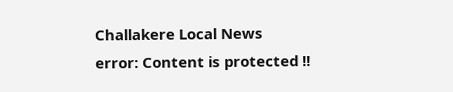Challakere Local News
error: Content is protected !!